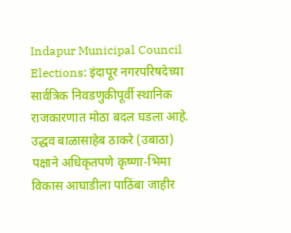Indapur Municipal Council Elections: इंदापूर नगरपरिषदेच्या सार्वत्रिक निवडणुकीपूर्वी स्थानिक राजकारणात मोठा बदल घडला आहे. उद्धव बाळासाहेब ठाकरे (उबाठा) पक्षाने अधिकृतपणे कृष्णा-भिमा विकास आघाडीला पाठिंबा जाहीर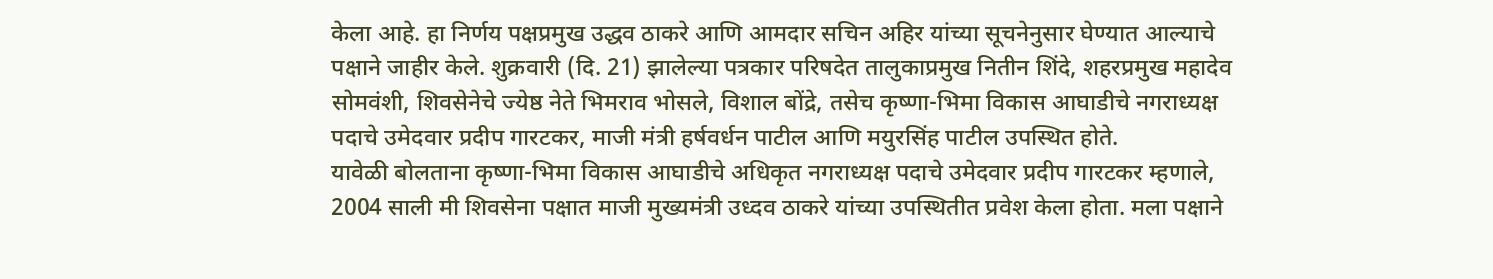केला आहे. हा निर्णय पक्षप्रमुख उद्धव ठाकरे आणि आमदार सचिन अहिर यांच्या सूचनेनुसार घेण्यात आल्याचे पक्षाने जाहीर केले. शुक्रवारी (दि. 21) झालेल्या पत्रकार परिषदेत तालुकाप्रमुख नितीन शिंदे, शहरप्रमुख महादेव सोमवंशी, शिवसेनेचे ज्येष्ठ नेते भिमराव भोसले, विशाल बोंद्रे, तसेच कृष्णा-भिमा विकास आघाडीचे नगराध्यक्ष पदाचे उमेदवार प्रदीप गारटकर, माजी मंत्री हर्षवर्धन पाटील आणि मयुरसिंह पाटील उपस्थित होते.
यावेळी बोलताना कृष्णा-भिमा विकास आघाडीचे अधिकृत नगराध्यक्ष पदाचे उमेदवार प्रदीप गारटकर म्हणाले, 2004 साली मी शिवसेना पक्षात माजी मुख्यमंत्री उध्दव ठाकरे यांच्या उपस्थितीत प्रवेश केला होता. मला पक्षाने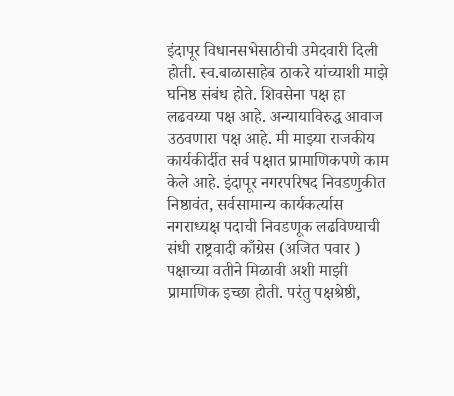इंदापूर विधानसभेसाठीची उमेदवारी दिली होती. स्व.बाळासाहेब ठाकरे यांच्याशी माझे घनिष्ठ संबंध होते. शिवसेना पक्ष हा लढवय्या पक्ष आहे. अन्यायाविरुद्ध आवाज उठवणारा पक्ष आहे. मी माझ्या राजकीय कार्यकीर्दीत सर्व पक्षात प्रामाणिकपणे काम केले आहे. इंदापूर नगरपरिषद निवडणुकीत निष्ठावंत, सर्वसामान्य कार्यकर्त्यास नगराध्यक्ष पदाची निवडणूक लढविण्याची संधी राष्ट्रवादी काँग्रेस (अजित पवार ) पक्षाच्या वतीने मिळावी अशी माझी प्रामाणिक इच्छा होती. परंतु पक्षश्रेष्ठी,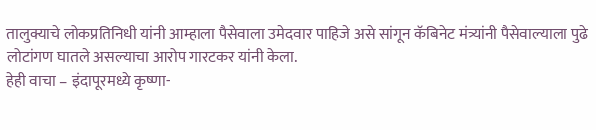तालुक्याचे लोकप्रतिनिधी यांनी आम्हाला पैसेवाला उमेदवार पाहिजे असे सांगून कॅबिनेट मंत्र्यांनी पैसेवाल्याला पुढे लोटांगण घातले असल्याचा आरोप गारटकर यांनी केला.
हेही वाचा – इंदापूरमध्ये कृष्णा-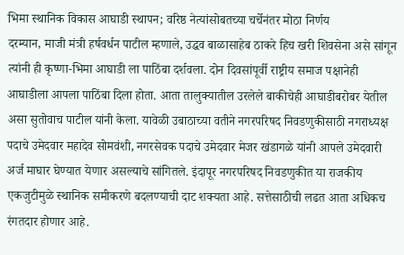भिमा स्थानिक विकास आघाडी स्थापन; वरिष्ठ नेत्यांसोबतच्या चर्चेनंतर मोठा निर्णय
दरम्यान, माजी मंत्री हर्षवर्धन पाटील म्हणाले, उद्धव बाळासाहेब ठाकरे हिच खरी शिवसेना असे सांगून त्यांनी ही कृष्णा-भिमा आघाडी ला पाठिंबा दर्शवला. दोन दिवसांपूर्वी राष्ट्रीय समाज पक्षानेही आघाडीला आपला पाठिंबा दिला होता. आता तालुक्यातील उरलेले बाकीचेही आघाडीबरोबर येतील असा सुतोवाच पाटील यांनी केला. यावेळी उबाठाच्या वतीने नगरपरिषद निवडणुकीसाठी नगराध्यक्ष पदाचे उमेदवार महादेव सोमवंशी, नगरसेवक पदाचे उमेदवार मेजर खंडागळे यांनी आपले उमेदवारी अर्ज माघार घेण्यात येणार असल्याचे सांगितले. इंदापूर नगरपरिषद निवडणुकीत या राजकीय एकजुटीमुळे स्थानिक समीकरणे बदलण्याची दाट शक्यता आहे. सत्तेसाठीची लढत आता अधिकच रंगतदार होणार आहे.